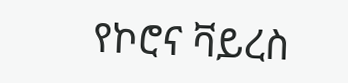የኮሮና ቫይረስ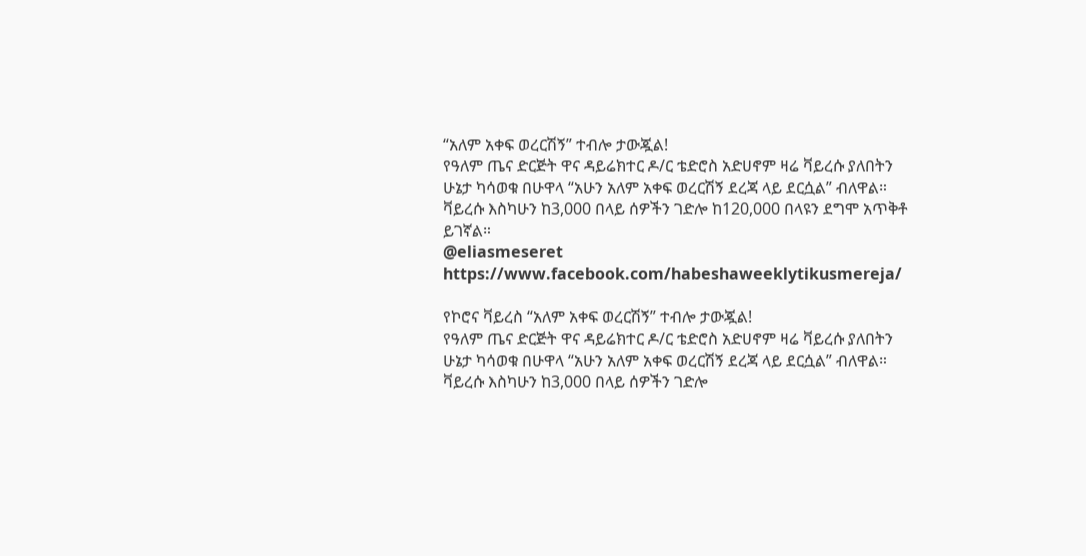“አለም አቀፍ ወረርሽኝ” ተብሎ ታውጇል!
የዓለም ጤና ድርጅት ዋና ዳይሬክተር ዶ/ር ቴድሮስ አድሀኖም ዛሬ ቫይረሱ ያለበትን ሁኔታ ካሳወቁ በሁዋላ “አሁን አለም አቀፍ ወረርሽኝ ደረጃ ላይ ደርሷል” ብለዋል።
ቫይረሱ እስካሁን ከ3,000 በላይ ሰዎችን ገድሎ ከ120,000 በላዩን ደግሞ አጥቅቶ ይገኛል።
@eliasmeseret
https://www.facebook.com/habeshaweeklytikusmereja/

የኮሮና ቫይረስ “አለም አቀፍ ወረርሽኝ” ተብሎ ታውጇል!
የዓለም ጤና ድርጅት ዋና ዳይሬክተር ዶ/ር ቴድሮስ አድሀኖም ዛሬ ቫይረሱ ያለበትን ሁኔታ ካሳወቁ በሁዋላ “አሁን አለም አቀፍ ወረርሽኝ ደረጃ ላይ ደርሷል” ብለዋል።
ቫይረሱ እስካሁን ከ3,000 በላይ ሰዎችን ገድሎ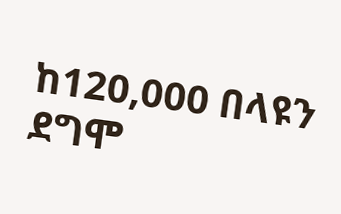ከ120,000 በላዩን ደግሞ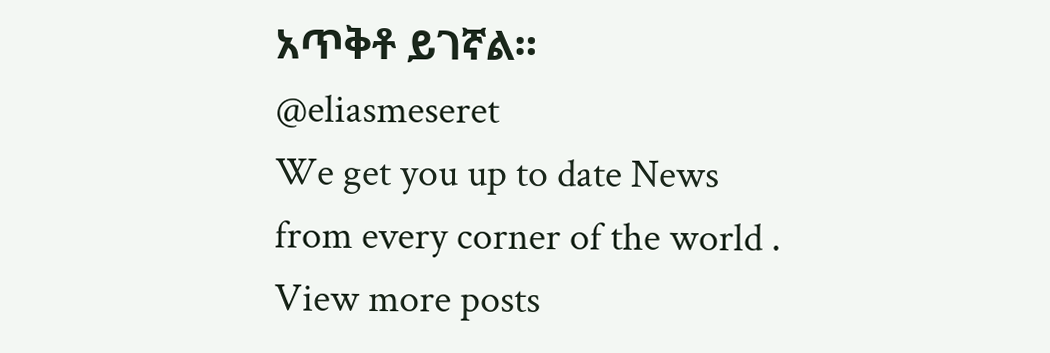አጥቅቶ ይገኛል።
@eliasmeseret
We get you up to date News from every corner of the world . View more posts